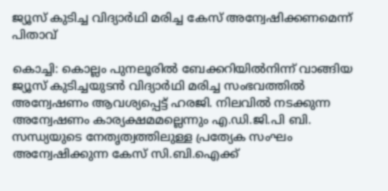ജ്യൂസ് കുടിച്ച വിദ്യാര്‍ഥി മരിച്ച കേസ് അന്വേഷിക്കണമെന്ന് പിതാവ്

കൊച്ചി: കൊല്ലം പുനലൂരില്‍ ബേക്കറിയില്‍നിന്ന് വാങ്ങിയ ജ്യൂസ് കുടിച്ചയുടന്‍ വിദ്യാര്‍ഥി മരിച്ച സംഭവത്തിൽ അന്വേഷണം ആവശ്യപ്പെട്ട് ഹരജി. നിലവില്‍ നടക്കുന്ന അന്വേഷണം കാര്യക്ഷമമല്ലെന്നും എ.ഡി.ജി.പി ബി. സന്ധ്യയുടെ നേതൃത്വത്തിലുള്ള പ്രത്യേക സംഘം അന്വേഷിക്കുന്ന കേസ് സി.ബി.ഐക്ക്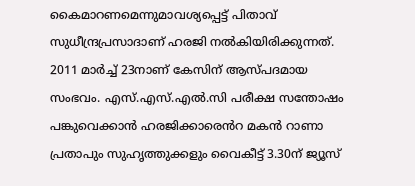കൈമാറണമെന്നുമാവശ്യപ്പെട്ട് പിതാവ് സുധീന്ദ്രപ്രസാദാണ് ഹരജി നൽകിയിരിക്കുന്നത്. 2011 മാര്‍ച്ച് 23നാണ് കേസിന് ആസ്പദമായ സംഭവം. എസ്.എസ്.എൽ.സി പരീക്ഷ സന്തോഷം പങ്കുവെക്കാന്‍ ഹരജിക്കാരെൻറ മകൻ റാണാ പ്രതാപും സുഹൃത്തുക്കളും വൈകീട്ട് 3.30ന് ജ്യൂസ്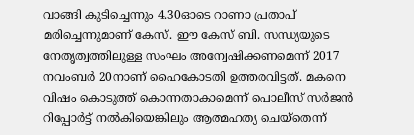വാങ്ങി കുടിച്ചെന്നും 4.30ഓടെ റാണാ പ്രതാപ് മരിച്ചെന്നുമാണ് കേസ്. ഈ കേസ് ബി. സന്ധ്യയുടെ നേതൃത്വത്തിലുള്ള സംഘം അന്വേഷിക്കണമെന്ന് 2017 നവംബര്‍ 20നാണ് ഹൈകോടതി ഉത്തരവിട്ടത്. മകനെ വിഷം കൊടുത്ത് കൊന്നതാകാമെന്ന് പൊലീസ് സര്‍ജന്‍ റിപ്പോർട്ട് നല്‍കിയെങ്കിലും ആത്മഹത്യ ചെയ്‌തെന്ന്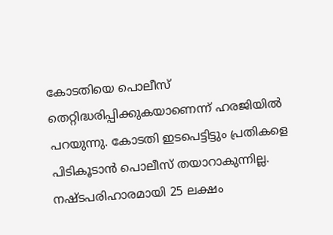കോടതിയെ പൊലീസ് തെറ്റിദ്ധരിപ്പിക്കുകയാണെന്ന് ഹരജിയിൽ പറയുന്നു. കോടതി ഇടപെട്ടിട്ടും പ്രതികളെ പിടികൂടാൻ പൊലീസ് തയാറാകുന്നില്ല. നഷ്ടപരിഹാരമായി 25 ലക്ഷം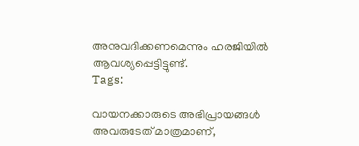അനുവദിക്കണമെന്നും ഹരജിയില്‍ ആവശ്യപ്പെട്ടിട്ടുണ്ട്.
Tags:

വായനക്കാരുടെ അഭിപ്രായങ്ങള്‍ അവരുടേത് മാത്രമാണ്,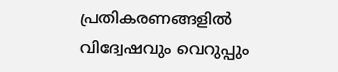പ്രതികരണങ്ങളിൽ വിദ്വേഷവും വെറുപ്പും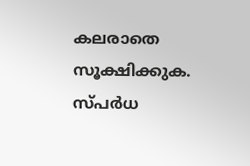കലരാതെ സൂക്ഷിക്കുക. സ്പർധ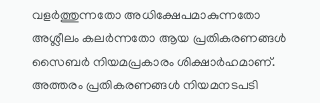വളർത്തുന്നതോ അധിക്ഷേപമാകുന്നതോ അശ്ലീലം കലർന്നതോ ആയ പ്രതികരണങ്ങൾ സൈബർ നിയമപ്രകാരം ശിക്ഷാർഹമാണ്. അത്തരം പ്രതികരണങ്ങൾ നിയമനടപടി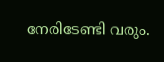നേരിടേണ്ടി വരും.